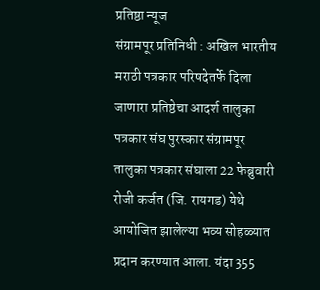प्रतिष्ठा न्यूज
संग्रामपूर प्रतिनिधी : अखिल भारतीय मराठी पत्रकार परिषदेतर्फे दिला जाणारा प्रतिष्ठेचा आदर्श तालुका पत्रकार संघ पुरस्कार संग्रामपूर तालुका पत्रकार संघाला 22 फेब्रुवारी रोजी कर्जत (जि. रायगड) येथे आयोजित झालेल्या भव्य सोहळ्यात प्रदान करण्यात आला. यंदा 355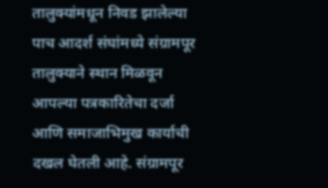तालुक्यांमधून निवड झालेल्या पाच आदर्श संघांमध्ये संग्रामपूर तालुक्याने स्थान मिळवून आपल्या पत्रकारितेचा दर्जा आणि समाजाभिमुख कार्याची दखल घेतली आहे. संग्रामपूर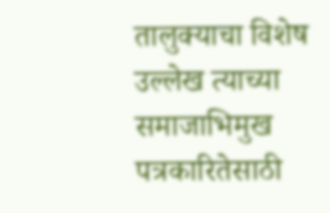तालुक्याचा विशेष उल्लेख त्याच्या समाजाभिमुख पत्रकारितेसाठी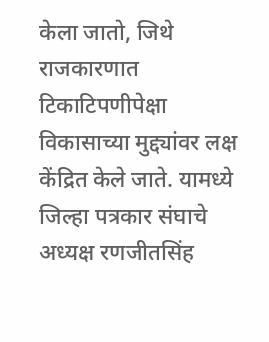केला जातो, जिथे राजकारणात टिकाटिपणीपेक्षा विकासाच्या मुद्द्यांवर लक्ष केंद्रित केले जाते. यामध्ये जिल्हा पत्रकार संघाचे अध्यक्ष रणजीतसिंह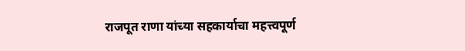राजपूत राणा यांच्या सहकार्याचा महत्त्वपूर्ण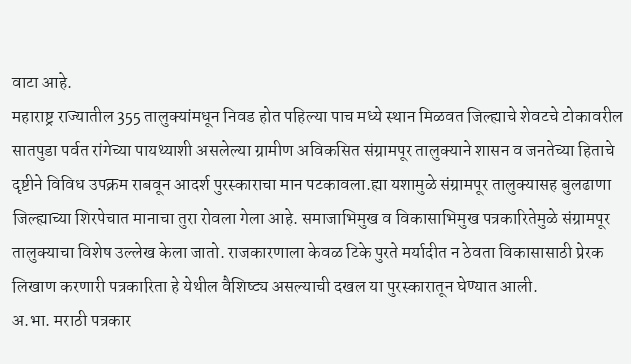वाटा आहे.
महाराष्ट्र राज्यातील 355 तालुक्यांमधून निवड होत पहिल्या पाच मध्ये स्थान मिळवत जिल्ह्याचे शेवटचे टोकावरील सातपुडा पर्वत रांगेच्या पायथ्याशी असलेल्या ग्रामीण अविकसित संग्रामपूर तालुक्याने शासन व जनतेच्या हिताचे दृष्टीने विविध उपक्रम राबवून आदर्श पुरस्काराचा मान पटकावला.ह्या यशामुळे संग्रामपूर तालुक्यासह बुलढाणा जिल्ह्याच्या शिरपेचात मानाचा तुरा रोवला गेला आहे. समाजाभिमुख व विकासाभिमुख पत्रकारितेमुळे संग्रामपूर तालुक्याचा विशेष उल्लेख केला जातो. राजकारणाला केवळ टिके पुरते मर्यादीत न ठेवता विकासासाठी प्रेरक लिखाण करणारी पत्रकारिता हे येथील वैशिष्ट्य असल्याची दखल या पुरस्कारातून घेण्यात आली.
अ.भा. मराठी पत्रकार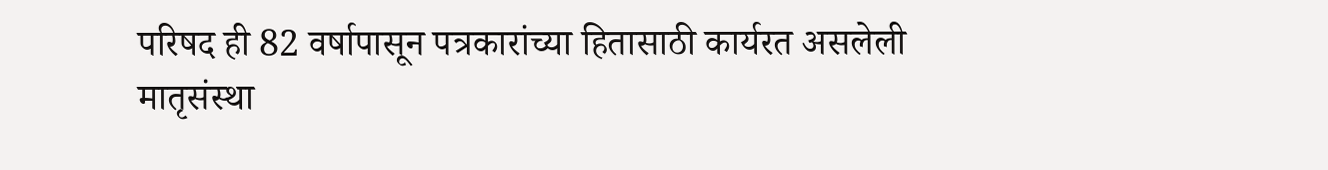परिषद ही 82 वर्षापासून पत्रकारांच्या हितासाठी कार्यरत असलेली मातृसंस्था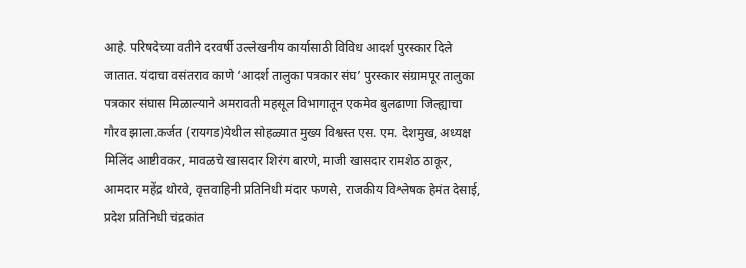आहे. परिषदेच्या वतीने दरवर्षी उल्लेखनीय कार्यासाठी विविध आदर्श पुरस्कार दिले जातात. यंदाचा वसंतराव काणे ‘आदर्श तालुका पत्रकार संघ’ पुरस्कार संग्रामपूर तालुका पत्रकार संघास मिळाल्याने अमरावती महसूल विभागातून एकमेव बुलढाणा जिल्ह्याचा गौरव झाला.कर्जत (रायगड)येथील सोहळ्यात मुख्य विश्वस्त एस. एम. देशमुख, अध्यक्ष मिलिंद आष्टीवकर, मावळचे खासदार शिरंग बारणे, माजी खासदार रामशेठ ठाकूर, आमदार महेंद्र थोरवे, वृत्तवाहिनी प्रतिनिधी मंदार फणसे, राजकीय विश्लेषक हेमंत देसाई, प्रदेश प्रतिनिधी चंद्रकांत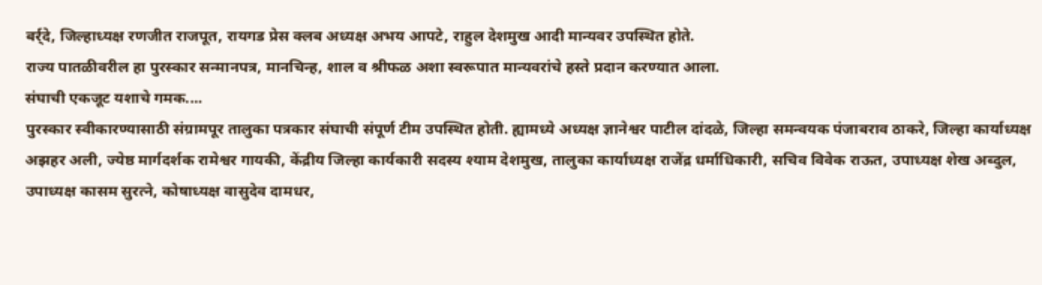बर्र्दे, जिल्हाध्यक्ष रणजीत राजपूत, रायगड प्रेस क्लब अध्यक्ष अभय आपटे, राहुल देशमुख आदी मान्यवर उपस्थित होते.
राज्य पातळीवरील हा पुरस्कार सन्मानपत्र, मानचिन्ह, शाल व श्रीफळ अशा स्वरूपात मान्यवरांचे हस्ते प्रदान करण्यात आला.
संघाची एकजूट यशाचे गमक....
पुरस्कार स्वीकारण्यासाठी संग्रामपूर तालुका पत्रकार संघाची संपूर्ण टीम उपस्थित होती. ह्यामध्ये अध्यक्ष ज्ञानेश्वर पाटील दांदळे, जिल्हा समन्वयक पंजाबराव ठाकरे, जिल्हा कार्याध्यक्ष अझहर अली, ज्येष्ठ मार्गदर्शक रामेश्वर गायकी, केंद्रीय जिल्हा कार्यकारी सदस्य श्याम देशमुख, तालुका कार्याध्यक्ष राजेंद्र धर्माधिकारी, सचिव विवेक राऊत, उपाध्यक्ष शेख अब्दुल, उपाध्यक्ष कासम सुरत्ने, कोषाध्यक्ष वासुदेव दामधर,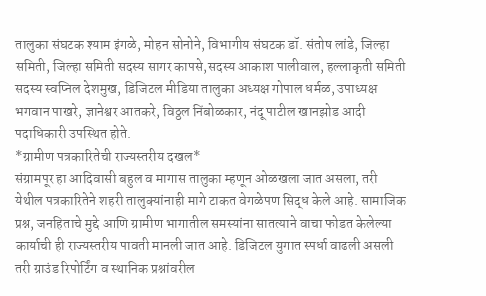तालुका संघटक श्याम इंगळे, मोहन सोनोने, विभागीय संघटक डॉ. संतोष लांडे, जिल्हा समिती, जिल्हा समिती सदस्य सागर कापसे,सदस्य आकाश पालीवाल, हल्लाकृती समिती सदस्य स्वप्निल देशमुख, डिजिटल मीडिया तालुका अध्यक्ष गोपाल धर्मळ, उपाध्यक्ष भगवान पाखरे, ज्ञानेश्वर आतकरे, विठ्ठल निंबोळकार, नंदू पाटील खानझोड आदी पदाधिकारी उपस्थित होते.
*ग्रामीण पत्रकारितेची राज्यस्तरीय दखल*
संग्रामपूर हा आदिवासी बहुल व मागास तालुका म्हणून ओळखला जात असला, तरी येथील पत्रकारितेने शहरी तालुक्यांनाही मागे टाकत वेगळेपण सिद्ध केले आहे. सामाजिक प्रश्न, जनहिताचे मुद्दे आणि ग्रामीण भागातील समस्यांना सातत्याने वाचा फोडत केलेल्या कार्याची ही राज्यस्तरीय पावती मानली जात आहे. डिजिटल युगात स्पर्धा वाढली असली तरी ग्राउंड रिपोर्टिंग व स्थानिक प्रश्नांवरील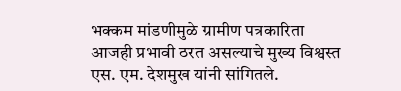भक्कम मांडणीमुळे ग्रामीण पत्रकारिता आजही प्रभावी ठरत असल्याचे मुख्य विश्वस्त एस. एम. देशमुख यांनी सांगितले.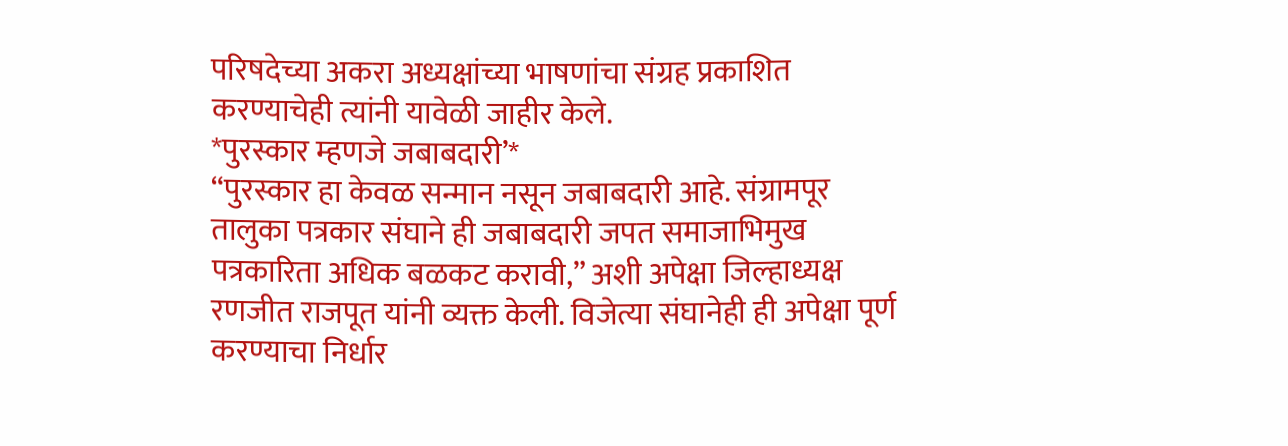परिषदेच्या अकरा अध्यक्षांच्या भाषणांचा संग्रह प्रकाशित करण्याचेही त्यांनी यावेळी जाहीर केले.
*पुरस्कार म्हणजे जबाबदारी’*
“पुरस्कार हा केवळ सन्मान नसून जबाबदारी आहे. संग्रामपूर तालुका पत्रकार संघाने ही जबाबदारी जपत समाजाभिमुख पत्रकारिता अधिक बळकट करावी,” अशी अपेक्षा जिल्हाध्यक्ष रणजीत राजपूत यांनी व्यक्त केली. विजेत्या संघानेही ही अपेक्षा पूर्ण करण्याचा निर्धार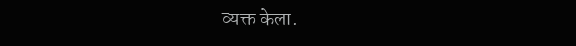व्यक्त केला.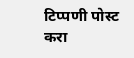टिप्पणी पोस्ट करा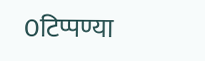0टिप्पण्या